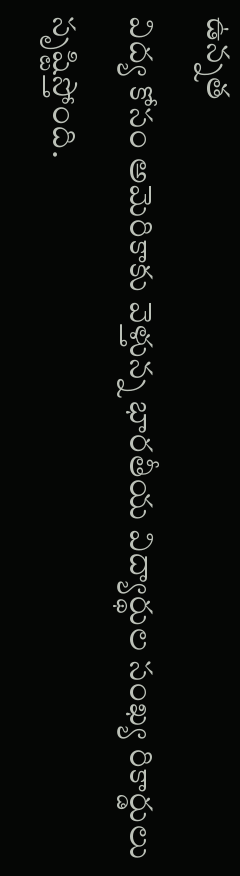ఉన్నత
విద్య కోసం అమెరికాకు వెళ్తున్న భారతీయ విద్యార్థుల సంఖ్య రికార్డులు సృష్టిస్తోంది.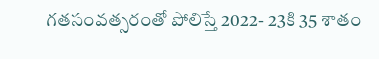గతసంవత్సరంతో పోలిస్తే 2022- 23కి 35 శాతం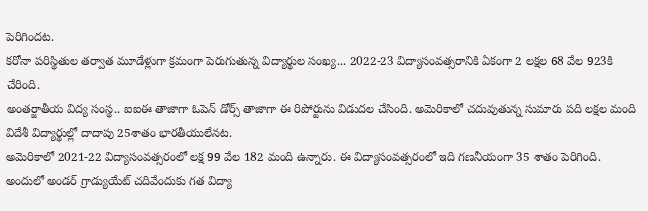పెరిగిందట.
కరోనా పరిస్థితుల తర్వాత మూడేళ్లుగా క్రమంగా పెరుగుతున్న విద్యార్థుల సంఖ్య... 2022-23 విద్యాసంవత్సరానికి ఏకంగా 2 లక్షల 68 వేల 923కి చేరింది.
అంతర్జాతీయ విద్య సంస్థ.. ఐఐఈ తాజాగా ఓపెన్ డోర్స్ తాజాగా ఈ రిపోర్టును విడుదల చేసింది. అమెరికాలో చదువుతున్న సుమారు పది లక్షల మంది విదేశీ విద్యార్థుల్లో దాదాపు 25శాతం భారతీయులేనట.
అమెరికాలో 2021-22 విద్యాసంవత్సరంలో లక్ష 99 వేల 182 మంది ఉన్నారు. ఈ విద్యాసంవత్సరంలో ఇది గణనీయంగా 35 శాతం పెరిగింది. అందులో అండర్ గ్రాడ్యుయేట్ చదివేందుకు గత విద్యా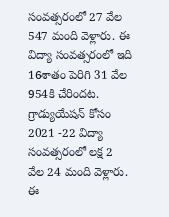సంవత్సరంలో 27 వేల 547 మంది వెళ్లారు. ఈ విద్యా సంవత్సరంలో ఇది 16శాతం పెరిగి 31 వేల 954కి చేరిందట. గ్రాడ్యుయేషన్ కోసం 2021 -22 విద్యా సంవత్సరంలో లక్ష 2 వేల 24 మంది వెళ్లారు. ఈ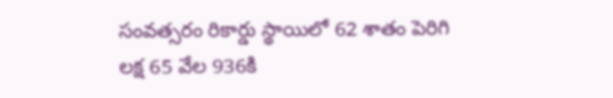సంవత్సరం రికార్డు స్థాయిలో 62 శాతం పెరిగి లక్ష 65 వేల 936కి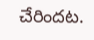చేరిందట.